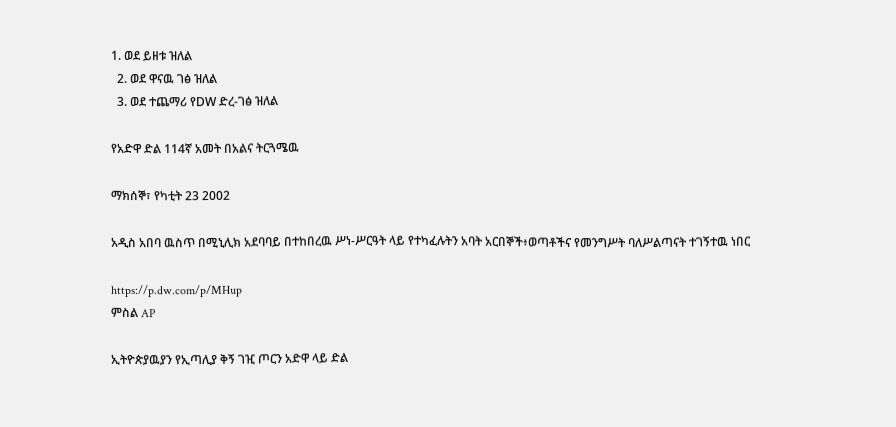1. ወደ ይዘቱ ዝለል
  2. ወደ ዋናዉ ገፅ ዝለል
  3. ወደ ተጨማሪ የDW ድረ-ገፅ ዝለል

የአድዋ ድል 114ኛ አመት በአልና ትርጓሜዉ

ማክሰኞ፣ የካቲት 23 2002

አዲስ አበባ ዉስጥ በሚኒሊክ አደባባይ በተከበረዉ ሥነ-ሥርዓት ላይ የተካፈሉትን አባት አርበኞች፥ወጣቶችና የመንግሥት ባለሥልጣናት ተገኝተዉ ነበር

https://p.dw.com/p/MHup
ምስል AP

ኢትዮጵያዉያን የኢጣሊያ ቅኝ ገዢ ጦርን አድዋ ላይ ድል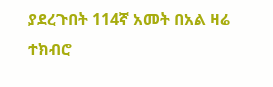ያደረጉበት 114ኛ አመት በአል ዛሬ ተክብሮ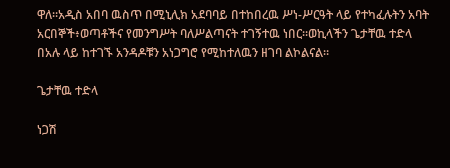ዋለ።አዲስ አበባ ዉስጥ በሚኒሊክ አደባባይ በተከበረዉ ሥነ-ሥርዓት ላይ የተካፈሉትን አባት አርበኞች፥ወጣቶችና የመንግሥት ባለሥልጣናት ተገኝተዉ ነበር።ወኪላችን ጌታቸዉ ተድላ በአሉ ላይ ከተገኙ አንዳዶቹን አነጋግሮ የሚከተለዉን ዘገባ ልኮልናል።

ጌታቸዉ ተድላ

ነጋሽ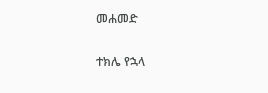መሐመድ

ተክሌ የኋላ